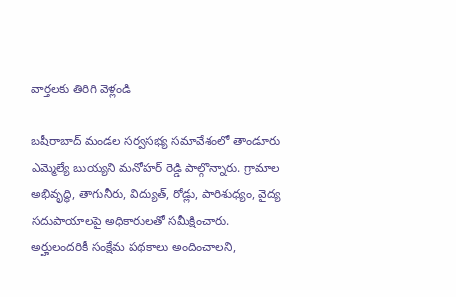వార్తలకు తిరిగి వెళ్లండి

బషీరాబాద్ మండల సర్వసభ్య సమావేశంలో తాండూరు ఎమ్మెల్యే బుయ్యని మనోహర్ రెడ్డి పాల్గొన్నారు. గ్రామాల అభివృద్ధి, తాగునీరు, విద్యుత్, రోడ్లు, పారిశుధ్యం, వైద్య సదుపాయాలపై అధికారులతో సమీక్షించారు.
అర్హులందరికీ సంక్షేమ పథకాలు అందించాలని,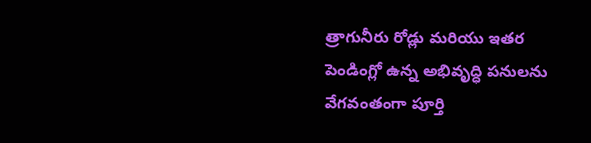త్రాగునీరు రోడ్లు మరియు ఇతర పెండింగ్లో ఉన్న అభివృద్ధి పనులను వేగవంతంగా పూర్తి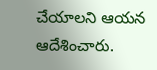చేయాలని ఆయన ఆదేశించారు.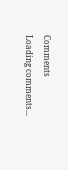Comments
Loading comments...